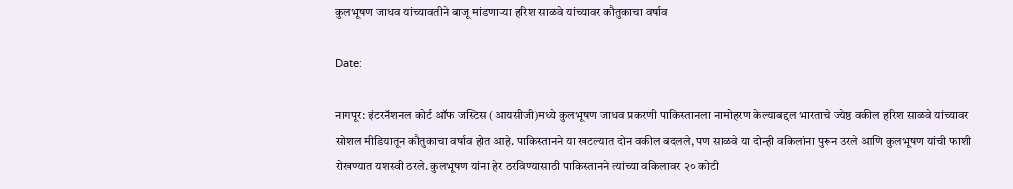कुलभूषण जाधव यांच्यावतीने बाजू मांडणाऱ्या हरिश साळवे यांच्यावर कौतुकाचा वर्षाव

Date:

नागपूर: इंटरनॅशनल कोर्ट ऑफ जस्टिस (आयसीजी)मध्ये कुलभूषण जाधव प्रकरणी पाकिस्तानला नामोहरण केल्याबद्दल भारताचे ज्येष्ठ वकील हरिश साळवे यांच्यावर सोशल मीडियातून कौतुकाचा वर्षाव होत आहे. पाकिस्तानने या खटल्यात दोन वकील बदलले, पण साळवे या दोन्ही वकिलांना पुरून उरले आणि कुलभूषण यांची फाशी रोखण्यात यशस्वी ठरले. कुलभूषण यांना हेर ठरविण्यासाठी पाकिस्तानने त्यांच्या वकिलावर २० कोटी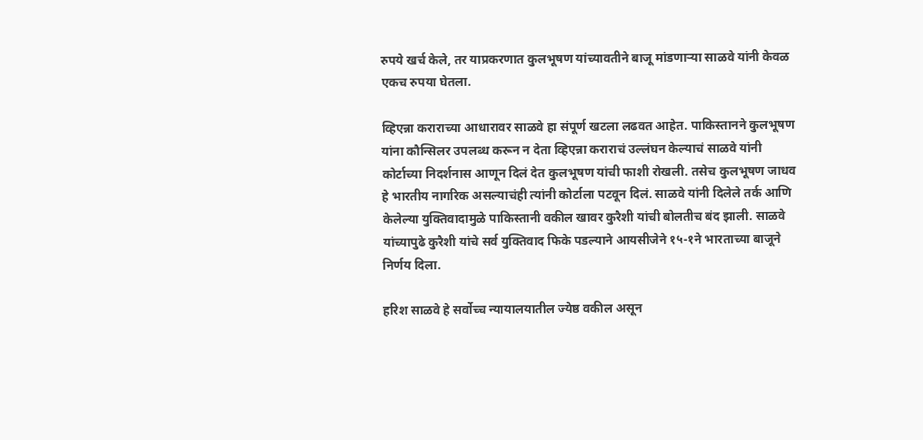रुपये खर्च केले, तर याप्रकरणात कुलभूषण यांच्यावतीने बाजू मांडणाऱ्या साळवे यांनी केवळ एकच रुपया घेतला.

व्हिएन्ना कराराच्या आधारावर साळवे हा संपूर्ण खटला लढवत आहेत. पाकिस्तानने कुलभूषण यांना कौन्सिलर उपलब्ध करून न देता व्हिएन्ना कराराचं उल्लंघन केल्याचं साळवे यांनी कोर्टाच्या निदर्शनास आणून दिलं देत कुलभूषण यांची फाशी रोखली. तसेच कुलभूषण जाधव हे भारतीय नागरिक असल्याचंही त्यांनी कोर्टाला पटवून दिलं. साळवे यांनी दिलेले तर्क आणि केलेल्या युक्तिवादामुळे पाकिस्तानी वकील खावर कुरैशी यांची बोलतीच बंद झाली. साळवे यांच्यापुढे कुरैशी यांचे सर्व युक्तिवाद फिके पडल्याने आयसीजेने १५-१ने भारताच्या बाजूने निर्णय दिला.

हरिश साळवे हे सर्वोच्च न्यायालयातील ज्येष्ठ वकील असून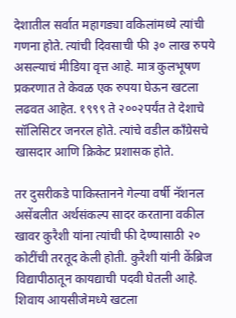देशातील सर्वात महागड्या वकिलांमध्ये त्यांची गणना होते. त्यांची दिवसाची फी ३० लाख रुपये असल्याचं मीडिया वृत्त आहे. मात्र कुलभूषण प्रकरणात ते केवळ एक रुपया घेऊन खटला लढवत आहेत. १९९९ ते २००२पर्यंत ते देशाचे सॉलिसिटर जनरल होते. त्यांचे वडील काँग्रेसचे खासदार आणि क्रिकेट प्रशासक होते.

तर दुसरीकडे पाकिस्तानने गेल्या वर्षी नॅशनल असेंबलीत अर्थसंकल्प सादर करताना वकील खावर कुरैशी यांना त्यांची फी देण्यासाठी २० कोटींची तरतूद केली होती. कुरैशी यांनी केंब्रिज विद्यापीठातून कायद्याची पदवी घेतली आहे. शिवाय आयसीजेमध्ये खटला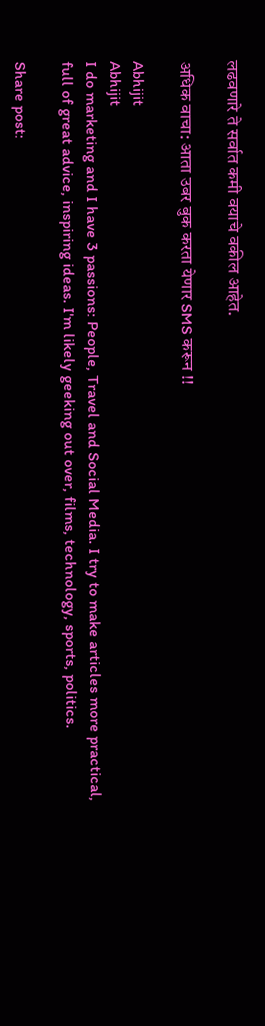लढवणारे ते सर्वात कमी वयाचे वकील आहेत.

अधिक वाचा: आता उबर बुक करता येणार SMS करून !!

Abhijit
Abhijit
I do marketing and I have 3 passions: People, Travel and Social Media. I try to make articles more practical, full of great advice, inspiring ideas. I'm likely geeking out over, films, technology, sports, politics.

Share post: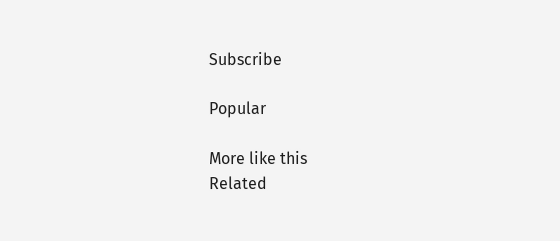Subscribe

Popular

More like this
Related